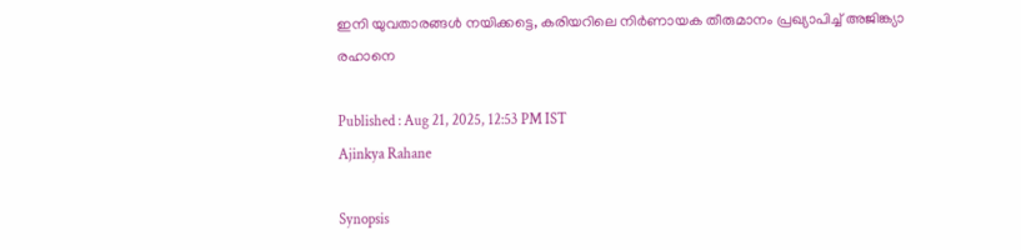ഇനി യുവതാരങ്ങള്‍ നയിക്കട്ടെ, കരിയറിലെ നിര്‍ണായക തീരുമാനം പ്രഖ്യാപിച്ച് അജിങ്ക്യാ രഹാനെ

Published : Aug 21, 2025, 12:53 PM IST
Ajinkya Rahane

Synopsis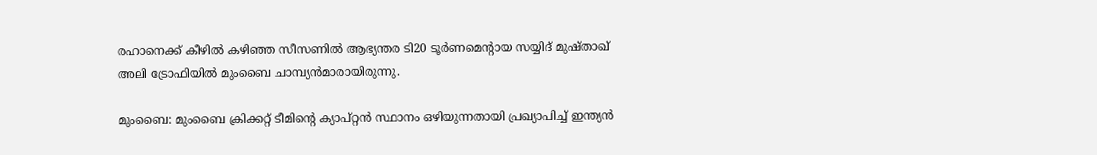രഹാനെക്ക് കീഴില്‍ കഴിഞ്ഞ സീസണില്‍ ആഭ്യന്തര ടി20 ടൂര്‍ണമെന്‍റായ സയ്യിദ് മുഷ്താഖ് അലി ട്രോഫിയില്‍ മുംബൈ ചാമ്പ്യൻമാരായിരുന്നു.

മുംബൈ: മുംബൈ ക്രിക്കറ്റ് ടീമിന്‍റെ ക്യാപ്റ്റൻ സ്ഥാനം ഒഴിയുന്നതായി പ്രഖ്യാപിച്ച് ഇന്ത്യൻ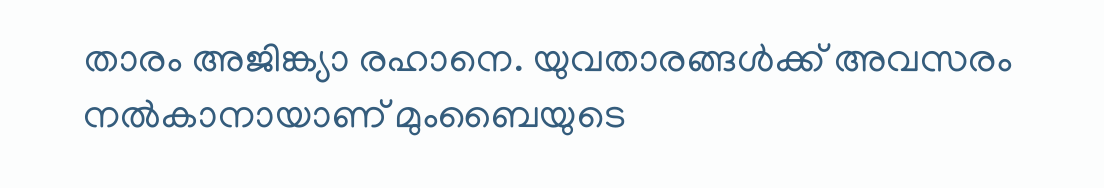താരം അജിങ്ക്യാ രഹാനെ. യുവതാരങ്ങള്‍ക്ക് അവസരം നല്‍കാനായാണ് മുംബൈയുടെ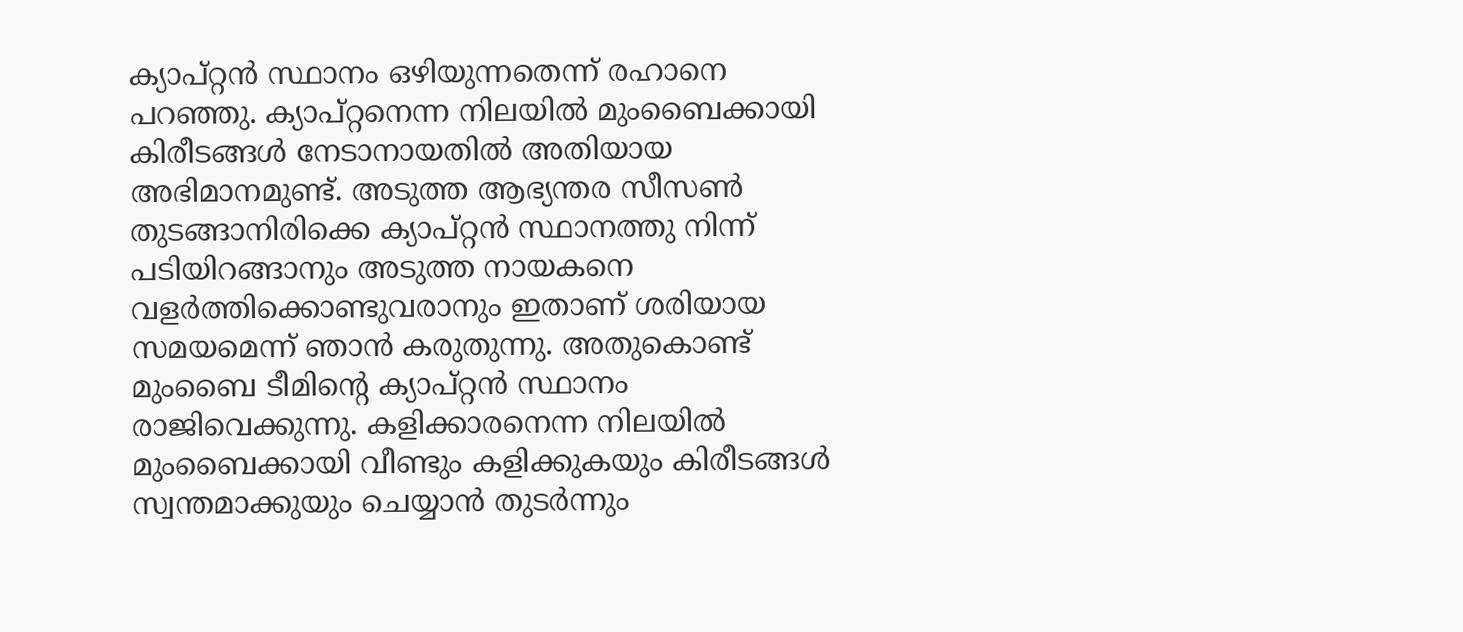ക്യാപ്റ്റന്‍ സ്ഥാനം ഒഴിയുന്നതെന്ന് രഹാനെ പറഞ്ഞു. ക്യാപ്റ്റനെന്ന നിലയില്‍ മുംബൈക്കായി കിരീടങ്ങള്‍ നേടാനായതില്‍ അതിയായ അഭിമാനമുണ്ട്. അടുത്ത ആഭ്യന്തര സീസണ്‍ തുടങ്ങാനിരിക്കെ ക്യാപ്റ്റന്‍ സ്ഥാനത്തു നിന്ന് പടിയിറങ്ങാനും അടുത്ത നായകനെ വളര്‍ത്തിക്കൊണ്ടുവരാനും ഇതാണ് ശരിയായ സമയമെന്ന് ഞാന്‍ കരുതുന്നു. അതുകൊണ്ട് മുംബൈ ടീമിന്‍റെ ക്യാപ്റ്റന്‍ സ്ഥാനം രാജിവെക്കുന്നു. കളിക്കാരനെന്ന നിലയില്‍ മുംബൈക്കായി വീണ്ടും കളിക്കുകയും കിരീടങ്ങള്‍ സ്വന്തമാക്കുയും ചെയ്യാന്‍ തുടര്‍ന്നും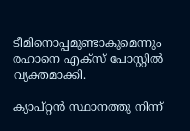ടീമിനൊപ്പമുണ്ടാകുമെന്നും രഹാനെ എക്സ് പോസ്റ്റില്‍ വ്യക്തമാക്കി.

ക്യാപ്റ്റന്‍ സ്ഥാനത്തു നിന്ന്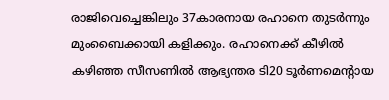രാജിവെച്ചെങ്കിലും 37കാരനായ രഹാനെ തുടര്‍ന്നും മുംബൈക്കായി കളിക്കും. രഹാനെക്ക് കീഴില്‍ കഴിഞ്ഞ സീസണില്‍ ആഭ്യന്തര ടി20 ടൂര്‍ണമെന്‍റായ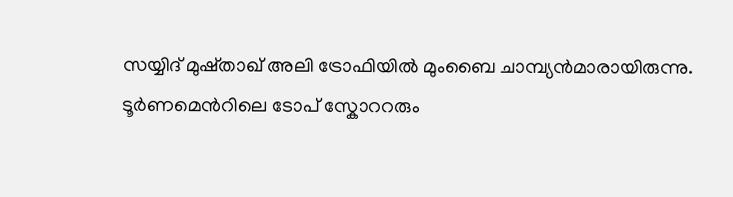സയ്യിദ് മുഷ്താഖ് അലി ട്രോഫിയില്‍ മുംബൈ ചാമ്പ്യൻമാരായിരുന്നു. ടൂര്‍ണമെന്‍റിലെ ടോപ് സ്കോററരും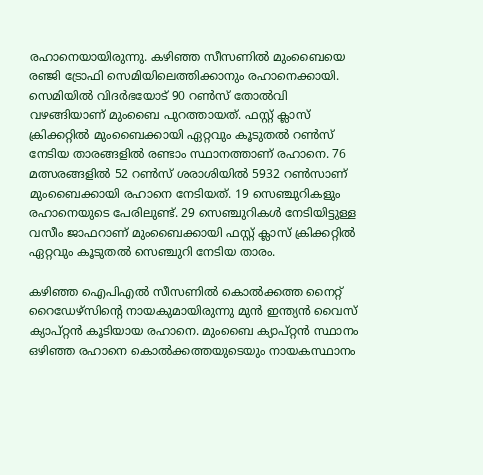രഹാനെയായിരുന്നു. കഴിഞ്ഞ സീസണില്‍ മുംബൈയെ രഞ്ജി ട്രോഫി സെമിയിലെത്തിക്കാനും രഹാനെക്കായി. സെമിയില്‍ വിദര്‍ഭയോട് 90 റണ്‍സ് തോല്‍വി വഴങ്ങിയാണ് മുംബൈ പുറത്തായത്. ഫസ്റ്റ് ക്ലാസ് ക്രിക്കറ്റില്‍ മുംബൈക്കായി ഏറ്റവും കൂടുതല്‍ റണ്‍സ് നേടിയ താരങ്ങളില്‍ രണ്ടാം സ്ഥാനത്താണ് രഹാനെ. 76 മത്സരങ്ങളില്‍ 52 റണ്‍സ് ശരാശിയില്‍ 5932 റണ്‍സാണ് മുംബൈക്കായി രഹാനെ നേടിയത്. 19 സെഞ്ചുറികളും രഹാനെയുടെ പേരിലുണ്ട്. 29 സെഞ്ചുറികൾ നേടിയിട്ടുള്ള വസീം ജാഫറാണ് മുംബൈക്കായി ഫസ്റ്റ് ക്ലാസ് ക്രിക്കറ്റില്‍ ഏറ്റവും കൂടുതല്‍ സെഞ്ചുറി നേടിയ താരം.

കഴിഞ്ഞ ഐപിഎല്‍ സീസണില്‍ കൊല്‍ക്കത്ത നൈറ്റ് റൈഡേഴ്സിന്‍റെ നായകുമായിരുന്നു മുന്‍ ഇന്ത്യൻ വൈസ് ക്യാപ്റ്റൻ കൂടിയായ രഹാനെ. മുംബൈ ക്യാപ്റ്റൻ സ്ഥാനം ഒഴിഞ്ഞ രഹാനെ കൊല്‍ക്കത്തയുടെയും നായകസ്ഥാനം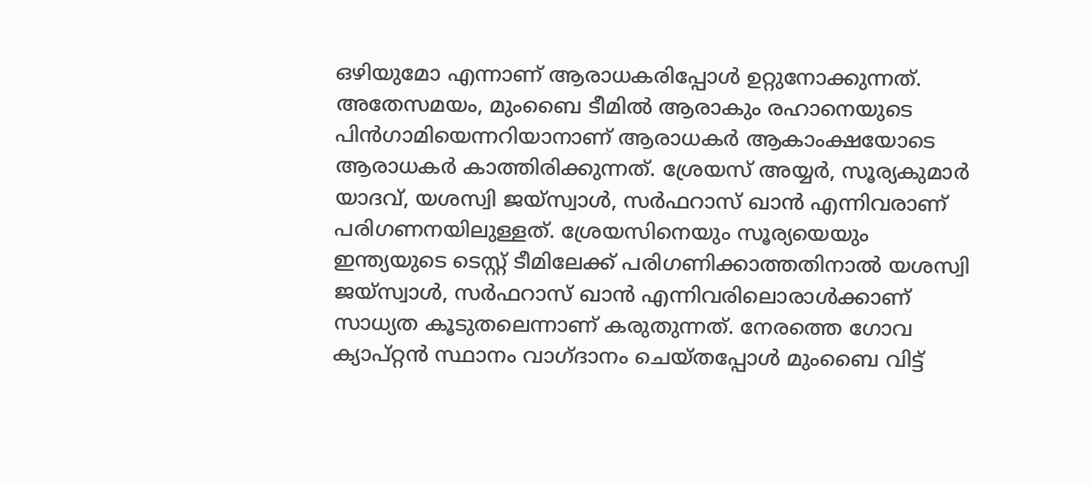ഒഴിയുമോ എന്നാണ് ആരാധകരിപ്പോള്‍ ഉറ്റുനോക്കുന്നത്. അതേസമയം, മുംബൈ ടീമില്‍ ആരാകും രഹാനെയുടെ പിന്‍ഗാമിയെന്നറിയാനാണ് ആരാധകര്‍ ആകാംക്ഷയോടെ ആരാധകര്‍ കാത്തിരിക്കുന്നത്. ശ്രേയസ് അയ്യര്‍, സൂര്യകുമാര്‍ യാദവ്, യശസ്വി ജയ്സ്വാള്‍, സര്‍ഫറാസ് ഖാന്‍ എന്നിവരാണ് പരിഗണനയിലുള്ളത്. ശ്രേയസിനെയും സൂര്യയെയും ഇന്ത്യയുടെ ടെസ്റ്റ് ടീമിലേക്ക് പരിഗണിക്കാത്തതിനാല്‍ യശസ്വി ജയ്സ്വാള്‍, സര്‍ഫറാസ് ഖാന്‍ എന്നിവരിലൊരാള്‍ക്കാണ് സാധ്യത കൂടുതലെന്നാണ് കരുതുന്നത്. നേരത്തെ ഗോവ ക്യാപ്റ്റൻ സ്ഥാനം വാഗ്ദാനം ചെയ്തപ്പോള്‍ മുംബൈ വിട്ട്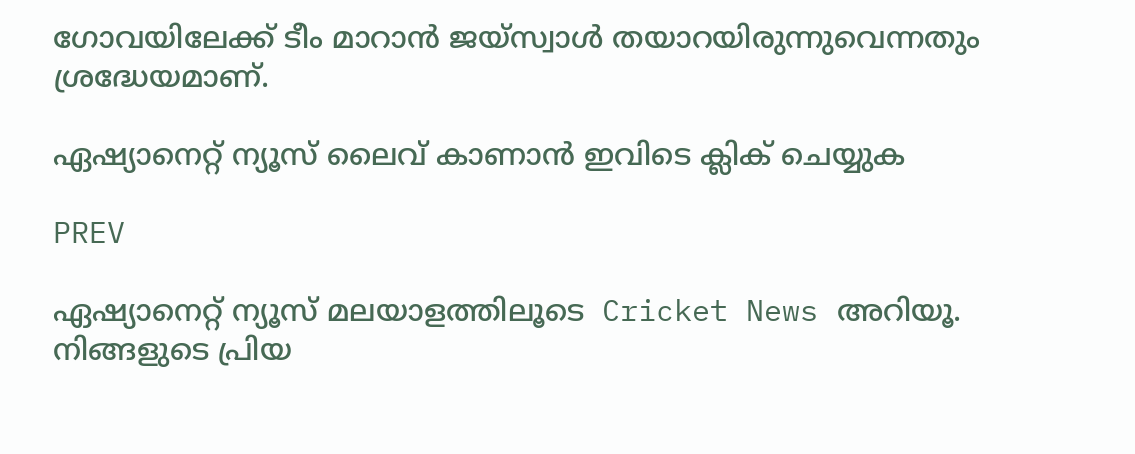ഗോവയിലേക്ക് ടീം മാറാന്‍ ജയ്സ്വാള്‍ തയാറയിരുന്നുവെന്നതും ശ്രദ്ധേയമാണ്.

ഏഷ്യാനെറ്റ് ന്യൂസ് ലൈവ് കാണാന്‍ ഇവിടെ ക്ലിക് ചെയ്യുക

PREV

ഏഷ്യാനെറ്റ് ന്യൂസ് മലയാളത്തിലൂടെ  Cricket News അറിയൂ.  നിങ്ങളുടെ പ്രിയ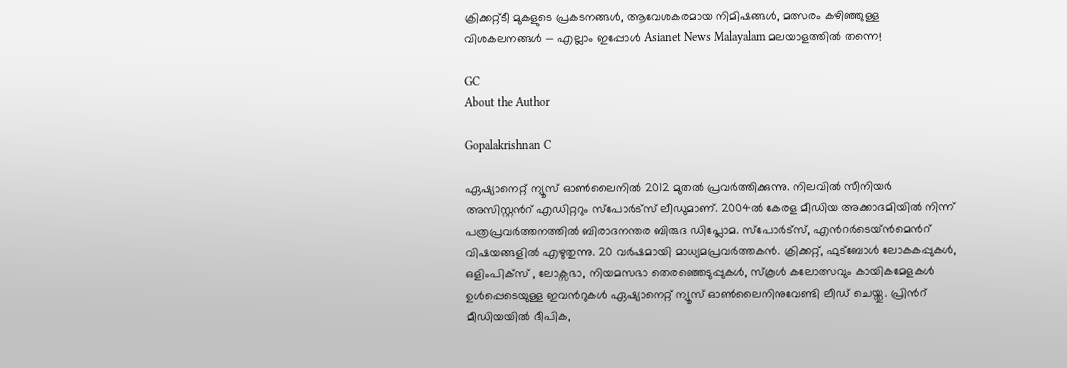ക്രിക്കറ്റ്ടീ മുകളുടെ പ്രകടനങ്ങൾ, ആവേശകരമായ നിമിഷങ്ങൾ, മത്സരം കഴിഞ്ഞുള്ള വിശകലനങ്ങൾ — എല്ലാം ഇപ്പോൾ Asianet News Malayalam മലയാളത്തിൽ തന്നെ!

GC
About the Author

Gopalakrishnan C

ഏഷ്യാനെറ്റ് ന്യൂസ് ഓണ്‍ലൈനില്‍ 2012 മുതല്‍ പ്രവര്‍ത്തിക്കുന്നു. നിലവില്‍ സീനിയര്‍ അസിസ്റ്റന്‍റ് എഡിറ്ററും സ്പോർട്സ് ലീഡുമാണ്. 2004ൽ കേരള മീഡിയ അക്കാദമിയില്‍ നിന്ന് പത്രപ്രവര്‍ത്തനത്തില്‍ ബിരാദനന്തര ബിരുദ ഡിപ്ലോമ. സ്പോര്‍ട്സ്, എന്‍റര്‍ടെയ്ൻമെന്‍റ് വിഷയങ്ങളില്‍ എഴുതുന്നു. 20 വര്‍ഷമായി മാധ്യമപ്രവര്‍ത്തകൻ. ക്രിക്കറ്റ്, ഫുട്ബോള്‍ ലോകകപ്പുകൾ, ഒളിംപിക്സ് , ലോക്സഭാ, നിയമസഭാ തെരഞ്ഞെടുപ്പുകള്‍, സ്കൂള്‍ കലോത്സവും കായികമേളകള്‍ ഉള്‍പ്പെടെയുള്ള ഇവന്‍റുകള്‍ ഏഷ്യാനെറ്റ് ന്യൂസ് ഓണ്‍ലൈനിനുവേണ്ടി ലീഡ് ചെയ്തു. പ്രിന്‍റ് മീഡിയയില്‍ ദീപിക,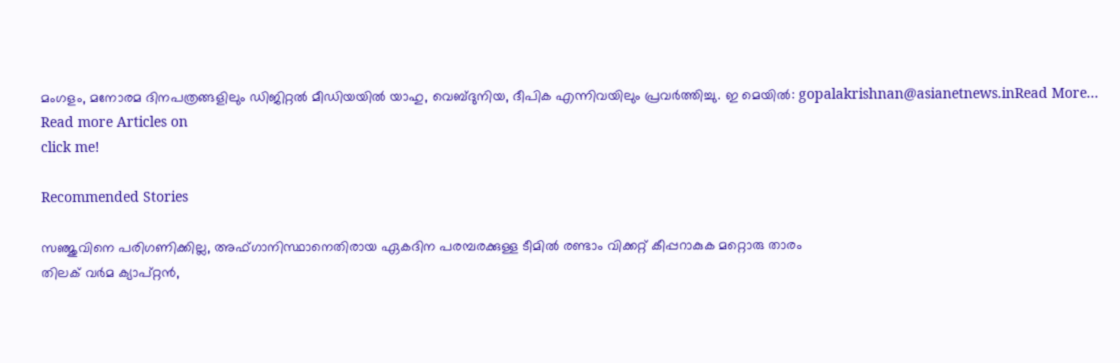മംഗളം, മനോരമ ദിനപത്രങ്ങളിലും ഡിജിറ്റൽ മീഡിയയില്‍ യാഹു, വെബ്ദുനിയ, ദീപിക എന്നിവയിലും പ്രവര്‍ത്തിച്ചു. ഇ മെയില്‍: gopalakrishnan@asianetnews.inRead More...
Read more Articles on
click me!

Recommended Stories

സഞ്ജുവിനെ പരിഗണിക്കില്ല, അഫ്ഗാനിസ്ഥാനെതിരായ ഏകദിന പരമ്പരക്കുള്ള ടീമില്‍ രണ്ടാം വിക്കറ്റ് കീപ്പറാകുക മറ്റൊരു താരം
തിലക് വര്‍മ ക്യാപ്റ്റൻ,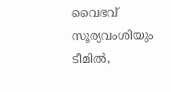വൈഭവ് സൂര്യവംശിയും ടീമില്‍,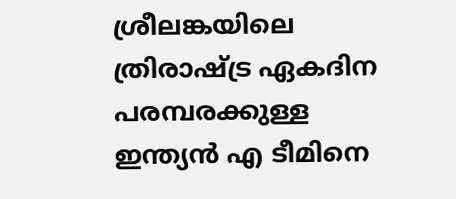ശ്രീലങ്കയിലെ ത്രിരാഷ്ട്ര ഏകദിന പരമ്പരക്കുള്ള ഇന്ത്യൻ എ ടീമിനെ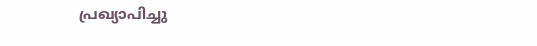പ്രഖ്യാപിച്ചു